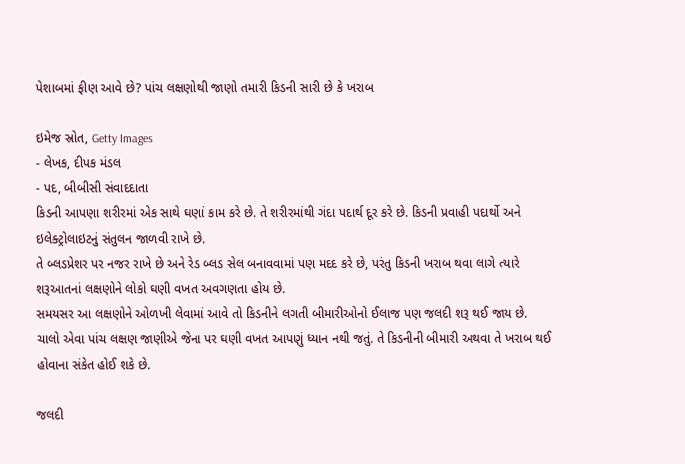પેશાબમાં ફીણ આવે છે? પાંચ લક્ષણોથી જાણો તમારી કિડની સારી છે કે ખરાબ

ઇમેજ સ્રોત, Getty Images
- લેખક, દીપક મંડલ
- પદ, બીબીસી સંવાદદાતા
કિડની આપણા શરીરમાં એક સાથે ઘણાં કામ કરે છે. તે શરીરમાંથી ગંદા પદાર્થ દૂર કરે છે. કિડની પ્રવાહી પદાર્થો અને ઇલેક્ટ્રોલાઇટનું સંતુલન જાળવી રાખે છે.
તે બ્લડપ્રેશર પર નજર રાખે છે અને રેડ બ્લડ સેલ બનાવવામાં પણ મદદ કરે છે, પરંતુ કિડની ખરાબ થવા લાગે ત્યારે શરૂઆતનાં લક્ષણોને લોકો ઘણી વખત અવગણતા હોય છે.
સમયસર આ લક્ષણોને ઓળખી લેવામાં આવે તો કિડનીને લગતી બીમારીઓનો ઈલાજ પણ જલદી શરૂ થઈ જાય છે.
ચાલો એવા પાંચ લક્ષણ જાણીએ જેના પર ઘણી વખત આપણું ધ્યાન નથી જતું. તે કિડનીની બીમારી અથવા તે ખરાબ થઈ હોવાના સંકેત હોઈ શકે છે.

જલદી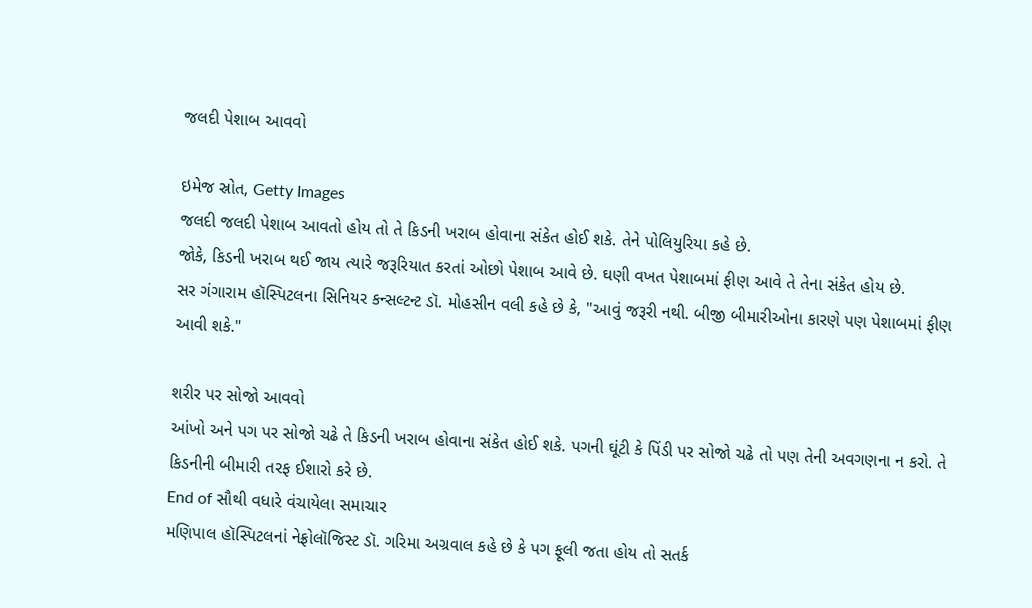જલદી પેશાબ આવવો

ઇમેજ સ્રોત, Getty Images
જલદી જલદી પેશાબ આવતો હોય તો તે કિડની ખરાબ હોવાના સંકેત હોઈ શકે. તેને પોલિયુરિયા કહે છે.
જોકે, કિડની ખરાબ થઈ જાય ત્યારે જરૂરિયાત કરતાં ઓછો પેશાબ આવે છે. ઘણી વખત પેશાબમાં ફીણ આવે તે તેના સંકેત હોય છે.
સર ગંગારામ હૉસ્પિટલના સિનિયર કન્સલ્ટન્ટ ડૉ. મોહસીન વલી કહે છે કે, "આવું જરૂરી નથી. બીજી બીમારીઓના કારણે પણ પેશાબમાં ફીણ આવી શકે."

શરીર પર સોજો આવવો
આંખો અને પગ પર સોજો ચઢે તે કિડની ખરાબ હોવાના સંકેત હોઈ શકે. પગની ઘૂંટી કે પિંડી પર સોજો ચઢે તો પણ તેની અવગણના ન કરો. તે કિડનીની બીમારી તરફ ઈશારો કરે છે.
End of સૌથી વધારે વંચાયેલા સમાચાર
મણિપાલ હૉસ્પિટલનાં નેફ્રોલૉજિસ્ટ ડૉ. ગરિમા અગ્રવાલ કહે છે કે પગ ફૂલી જતા હોય તો સતર્ક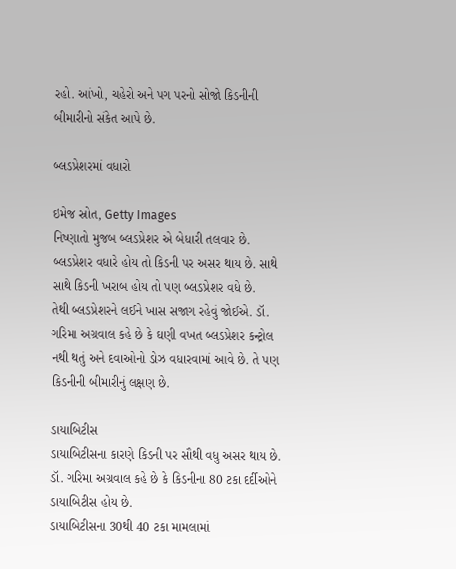રહો. આંખો, ચહેરો અને પગ પરનો સોજો કિડનીની બીમારીનો સંકેત આપે છે.

બ્લડપ્રેશરમાં વધારો

ઇમેજ સ્રોત, Getty Images
નિષ્ણાતો મુજબ બ્લડપ્રેશર એ બેધારી તલવાર છે. બ્લડપ્રેશર વધારે હોય તો કિડની પર અસર થાય છે. સાથે સાથે કિડની ખરાબ હોય તો પણ બ્લડપ્રેશર વધે છે.
તેથી બ્લડપ્રેશરને લઈને ખાસ સજાગ રહેવું જોઈએ. ડૉ. ગરિમા અગ્રવાલ કહે છે કે ઘણી વખત બ્લડપ્રેશર કન્ટ્રોલ નથી થતું અને દવાઓનો ડોઝ વધારવામાં આવે છે. તે પણ કિડનીની બીમારીનું લક્ષણ છે.

ડાયાબિટીસ
ડાયાબિટીસના કારણે કિડની પર સૌથી વધુ અસર થાય છે.
ડૉ. ગરિમા અગ્રવાલ કહે છે કે કિડનીના 80 ટકા દર્દીઓને ડાયાબિટીસ હોય છે.
ડાયાબિટીસના 30થી 40 ટકા મામલામાં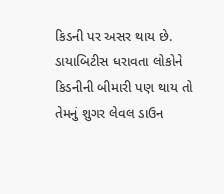કિડની પર અસર થાય છે.
ડાયાબિટીસ ધરાવતા લોકોને કિડનીની બીમારી પણ થાય તો તેમનું શુગર લેવલ ડાઉન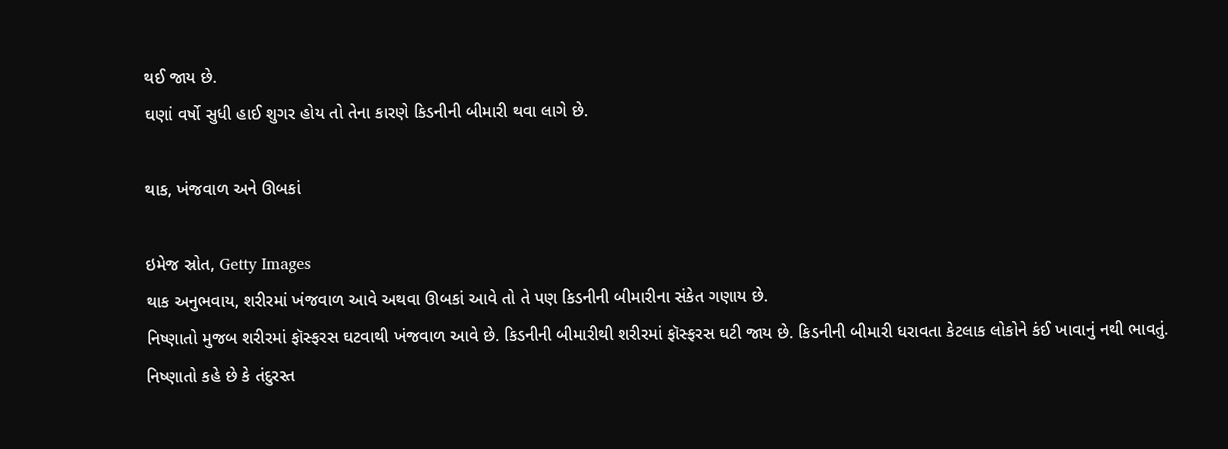થઈ જાય છે.
ઘણાં વર્ષો સુધી હાઈ શુગર હોય તો તેના કારણે કિડનીની બીમારી થવા લાગે છે.

થાક, ખંજવાળ અને ઊબકાં

ઇમેજ સ્રોત, Getty Images
થાક અનુભવાય, શરીરમાં ખંજવાળ આવે અથવા ઊબકાં આવે તો તે પણ કિડનીની બીમારીના સંકેત ગણાય છે.
નિષ્ણાતો મુજબ શરીરમાં ફૉસ્ફરસ ઘટવાથી ખંજવાળ આવે છે. કિડનીની બીમારીથી શરીરમાં ફૉસ્ફરસ ઘટી જાય છે. કિડનીની બીમારી ધરાવતા કેટલાક લોકોને કંઈ ખાવાનું નથી ભાવતું.
નિષ્ણાતો કહે છે કે તંદુરસ્ત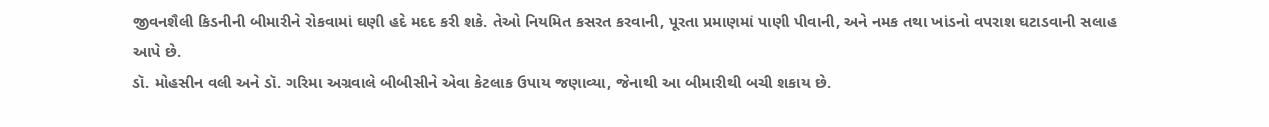જીવનશૈલી કિડનીની બીમારીને રોકવામાં ઘણી હદે મદદ કરી શકે. તેઓ નિયમિત કસરત કરવાની, પૂરતા પ્રમાણમાં પાણી પીવાની, અને નમક તથા ખાંડનો વપરાશ ઘટાડવાની સલાહ આપે છે.
ડૉ. મોહસીન વલી અને ડૉ. ગરિમા અગ્રવાલે બીબીસીને એવા કેટલાક ઉપાય જણાવ્યા, જેનાથી આ બીમારીથી બચી શકાય છે.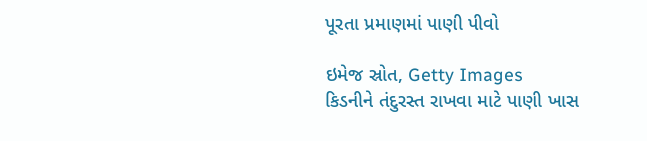પૂરતા પ્રમાણમાં પાણી પીવો

ઇમેજ સ્રોત, Getty Images
કિડનીને તંદુરસ્ત રાખવા માટે પાણી ખાસ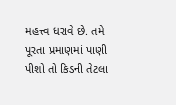મહત્ત્વ ધરાવે છે. તમે પૂરતા પ્રમાણમાં પાણી પીશો તો કિડની તેટલા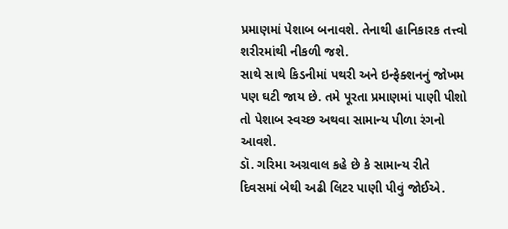પ્રમાણમાં પેશાબ બનાવશે. તેનાથી હાનિકારક તત્ત્વો શરીરમાંથી નીકળી જશે.
સાથે સાથે કિડનીમાં પથરી અને ઇન્ફેક્શનનું જોખમ પણ ઘટી જાય છે. તમે પૂરતા પ્રમાણમાં પાણી પીશો તો પેશાબ સ્વચ્છ અથવા સામાન્ય પીળા રંગનો આવશે.
ડૉ. ગરિમા અગ્રવાલ કહે છે કે સામાન્ય રીતે દિવસમાં બેથી અઢી લિટર પાણી પીવું જોઈએ.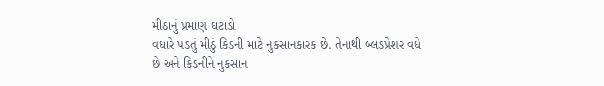મીઠાનું પ્રમાણ ઘટાડો
વધારે પડતું મીઠું કિડની માટે નુકસાનકારક છે. તેનાથી બ્લડપ્રેશર વધે છે અને કિડનીને નુકસાન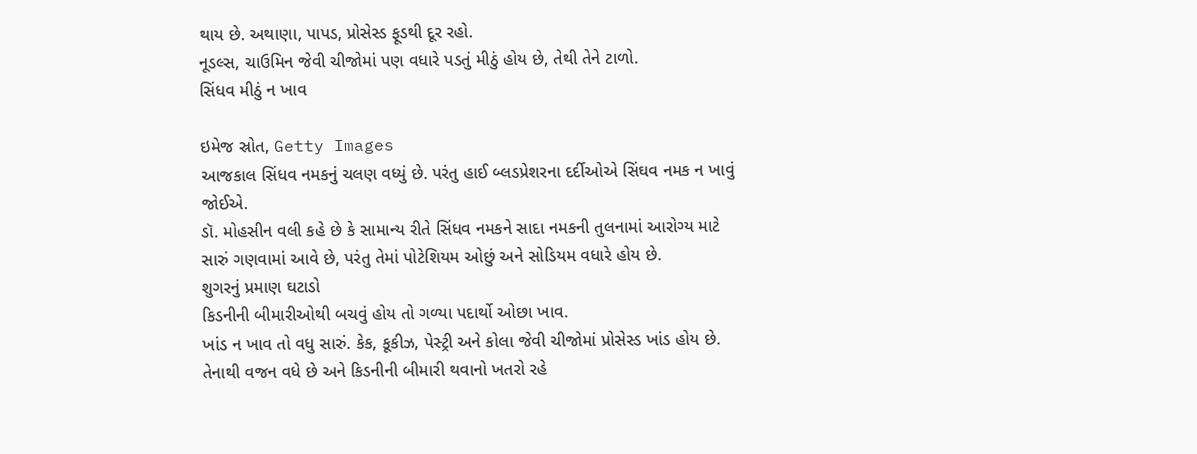થાય છે. અથાણા, પાપડ, પ્રોસેસ્ડ ફૂડથી દૂર રહો.
નૂડલ્સ, ચાઉમિન જેવી ચીજોમાં પણ વધારે પડતું મીઠું હોય છે, તેથી તેને ટાળો.
સિંધવ મીઠું ન ખાવ

ઇમેજ સ્રોત, Getty Images
આજકાલ સિંધવ નમકનું ચલણ વધ્યું છે. પરંતુ હાઈ બ્લડપ્રેશરના દર્દીઓએ સિંઘવ નમક ન ખાવું જોઈએ.
ડૉ. મોહસીન વલી કહે છે કે સામાન્ય રીતે સિંધવ નમકને સાદા નમકની તુલનામાં આરોગ્ય માટે સારું ગણવામાં આવે છે, પરંતુ તેમાં પોટેશિયમ ઓછું અને સોડિયમ વધારે હોય છે.
શુગરનું પ્રમાણ ઘટાડો
કિડનીની બીમારીઓથી બચવું હોય તો ગળ્યા પદાર્થો ઓછા ખાવ.
ખાંડ ન ખાવ તો વધુ સારું. કેક, કૂકીઝ, પેસ્ટ્રી અને કોલા જેવી ચીજોમાં પ્રોસેસ્ડ ખાંડ હોય છે. તેનાથી વજન વધે છે અને કિડનીની બીમારી થવાનો ખતરો રહે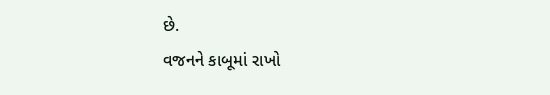છે.
વજનને કાબૂમાં રાખો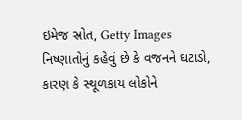ઇમેજ સ્રોત, Getty Images
નિષ્ણાતોનું કહેવું છે કે વજનને ઘટાડો, કારણ કે સ્થૂળકાય લોકોને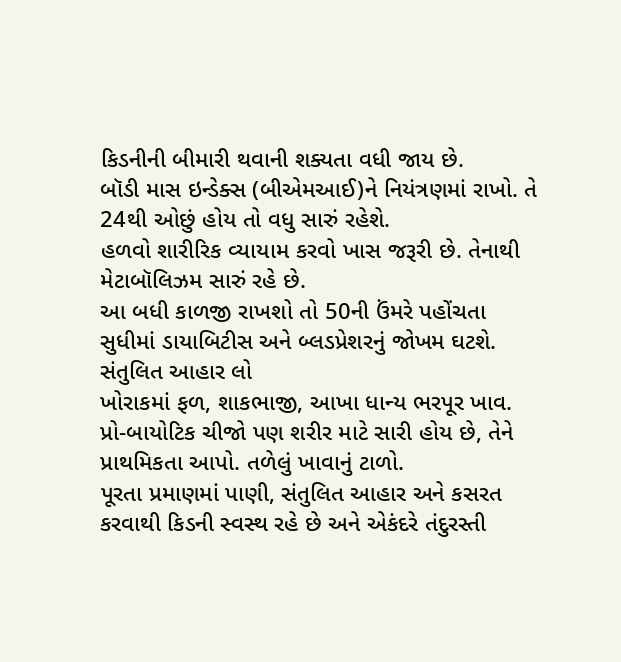કિડનીની બીમારી થવાની શક્યતા વધી જાય છે.
બૉડી માસ ઇન્ડેક્સ (બીએમઆઈ)ને નિયંત્રણમાં રાખો. તે 24થી ઓછું હોય તો વધુ સારું રહેશે.
હળવો શારીરિક વ્યાયામ કરવો ખાસ જરૂરી છે. તેનાથી મેટાબૉલિઝમ સારું રહે છે.
આ બધી કાળજી રાખશો તો 50ની ઉંમરે પહોંચતા સુધીમાં ડાયાબિટીસ અને બ્લડપ્રેશરનું જોખમ ઘટશે.
સંતુલિત આહાર લો
ખોરાકમાં ફળ, શાકભાજી, આખા ધાન્ય ભરપૂર ખાવ. પ્રો-બાયોટિક ચીજો પણ શરીર માટે સારી હોય છે, તેને પ્રાથમિકતા આપો. તળેલું ખાવાનું ટાળો.
પૂરતા પ્રમાણમાં પાણી, સંતુલિત આહાર અને કસરત કરવાથી કિડની સ્વસ્થ રહે છે અને એકંદરે તંદુરસ્તી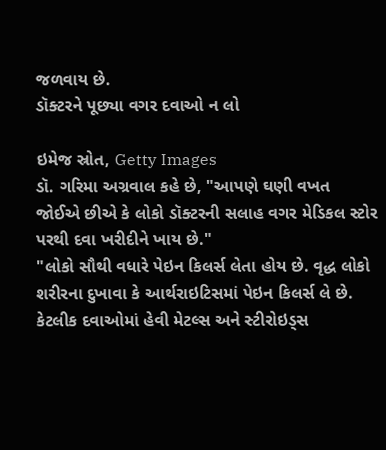જળવાય છે.
ડૉક્ટરને પૂછ્યા વગર દવાઓ ન લો

ઇમેજ સ્રોત, Getty Images
ડૉ. ગરિમા અગ્રવાલ કહે છે, "આપણે ઘણી વખત જોઈએ છીએ કે લોકો ડૉક્ટરની સલાહ વગર મેડિકલ સ્ટોર પરથી દવા ખરીદીને ખાય છે."
"લોકો સૌથી વધારે પેઇન કિલર્સ લેતા હોય છે. વૃદ્ધ લોકો શરીરના દુખાવા કે આર્થરાઇટિસમાં પેઇન કિલર્સ લે છે. કેટલીક દવાઓમાં હેવી મેટલ્સ અને સ્ટીરોઇડ્સ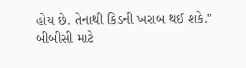હોય છે. તેનાથી કિડની ખરાબ થઈ શકે."
બીબીસી માટે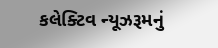કલેક્ટિવ ન્યૂઝરૂમનું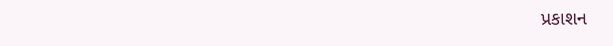પ્રકાશન